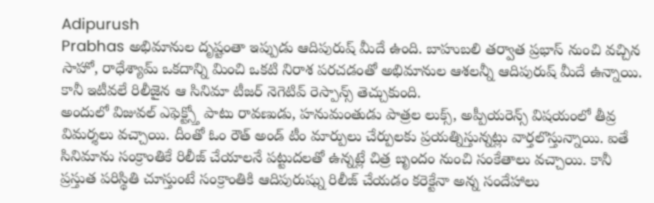Adipurush
Prabhas అభిమానుల దృష్టంతా ఇప్పుడు ఆదిపురుష్ మీదే ఉంది. బాహుబలి తర్వాత ప్రభాస్ నుంచి వచ్చిన సాహో, రాధేశ్యామ్ ఒకదాన్ని మించి ఒకటి నిరాశ పరచడంతో అభిమానుల ఆశలన్నీ ఆదిపురుష్ మీదే ఉన్నాయి. కానీ ఇటీవలే రిలీజైన ఆ సినిమా టీజర్ నెగెటివ్ రెస్పాన్స్ తెచ్చుకుంది.
అందులో విజువల్ ఎఫెక్ట్స్తో పాటు రావణుడు, హనుమంతుడు పాత్రల లుక్స్, అప్పీయరెన్స్ విషయంలో తీవ్ర విమర్శలు వచ్చాయి. దీంతో ఓం రౌత్ అండ్ టీం మార్పులు చేర్పులకు ప్రయత్నిస్తున్నట్లు వార్తలొస్తున్నాయి. ఐతే సినిమాను సంక్రాంతికే రిలీజ్ చేయాలనే పట్టుదలతో ఉన్నట్లే చిత్ర బృందం నుంచి సంకేతాలు వచ్చాయి. కానీ ప్రస్తుత పరిస్థితి చూస్తుంటే సంక్రాంతికి ఆదిపురుష్ను రిలీజ్ చేయడం కరెక్టేనా అన్న సందేహాలు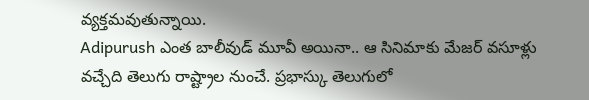వ్యక్తమవుతున్నాయి.
Adipurush ఎంత బాలీవుడ్ మూవీ అయినా.. ఆ సినిమాకు మేజర్ వసూళ్లు వచ్చేది తెలుగు రాష్ట్రాల నుంచే. ప్రభాస్కు తెలుగులో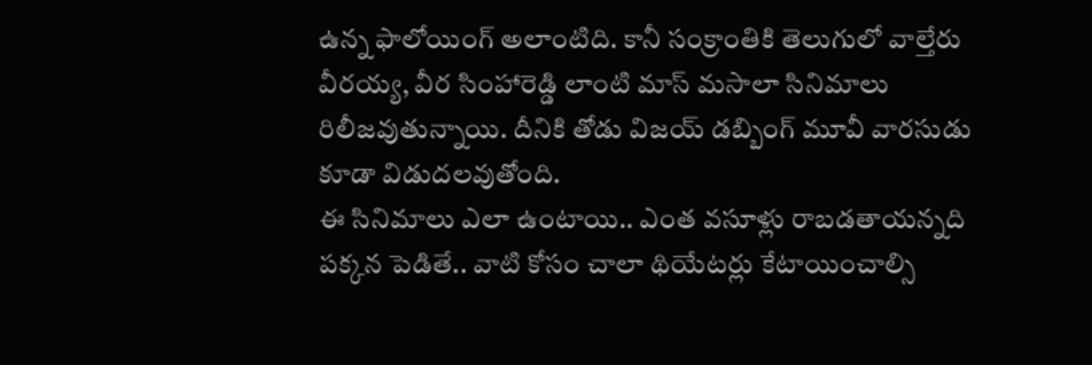ఉన్న ఫాలోయింగ్ అలాంటిది. కానీ సంక్రాంతికి తెలుగులో వాల్తేరు వీరయ్య, వీర సింహారెడ్డి లాంటి మాస్ మసాలా సినిమాలు రిలీజవుతున్నాయి. దీనికి తోడు విజయ్ డబ్బింగ్ మూవీ వారసుడు కూడా విడుదలవుతోంది.
ఈ సినిమాలు ఎలా ఉంటాయి.. ఎంత వసూళ్లు రాబడతాయన్నది పక్కన పెడితే.. వాటి కోసం చాలా థియేటర్లు కేటాయించాల్సి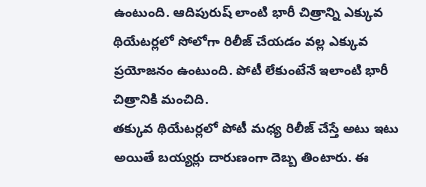ఉంటుంది. ఆదిపురుష్ లాంటి భారీ చిత్రాన్ని ఎక్కువ థియేటర్లలో సోలోగా రిలీజ్ చేయడం వల్ల ఎక్కువ ప్రయోజనం ఉంటుంది. పోటీ లేకుంటేనే ఇలాంటి భారీ చిత్రానికి మంచిది.
తక్కువ థియేటర్లలో పోటీ మధ్య రిలీజ్ చేస్తే అటు ఇటు అయితే బయ్యర్లు దారుణంగా దెబ్బ తింటారు. ఈ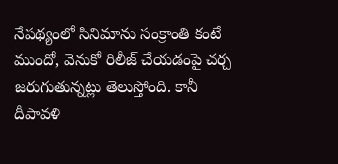నేపథ్యంలో సినిమాను సంక్రాంతి కంటే ముందో, వెనుకో రిలీజ్ చేయడంపై చర్చ జరుగుతున్నట్లు తెలుస్తోంది. కానీ దీపావళి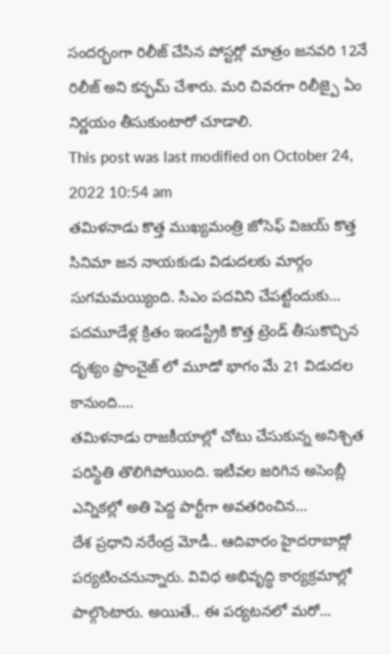సందర్భంగా రిలీజ్ చేసిన పోస్టర్లో మాత్రం జనవరి 12నే రిలీజ్ అని కన్ఫమ్ చేశారు. మరి చివరగా రిలీజ్పై ఏం నిర్ణయం తీసుకుంటారో చూడాలి.
This post was last modified on October 24, 2022 10:54 am
తమిళనాడు కొత్త ముఖ్యమంత్రి జోసెఫ్ విజయ్ కొత్త సినిమా జన నాయకుడు విడుదలకు మార్గం సుగమమయ్యింది. సిఎం పదవిని చేపట్టేందుకు…
పదమూడేళ్ల క్రితం ఇండస్ట్రీకి కొత్త ట్రెండ్ తీసుకొచ్చిన దృశ్యం ఫ్రాంచైజ్ లో మూడో భాగం మే 21 విడుదల కానుంది.…
తమిళనాడు రాజకీయాల్లో చోటు చేసుకున్న అనిశ్చిత పరిస్థితి తొలిగిపోయింది. ఇటీవల జరిగిన అసెంబ్లీ ఎన్నికల్లో అతి పెద్ద పార్టీగా అవతరించిన…
దేశ ప్రధాని నరేంద్ర మోడీ.. ఆదివారం హైదరాబాద్లో పర్యటించనున్నారు. వివిధ అభివృద్ధి కార్యక్రమాల్లో పాల్గొంటారు. అయితే.. ఈ పర్యటనలో మరో…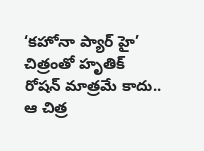‘కహోనా ప్యార్ హై’ చిత్రంతో హృతిక్ రోషన్ మాత్రమే కాదు.. ఆ చిత్ర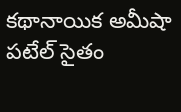కథానాయిక అమీషా పటేల్ సైతం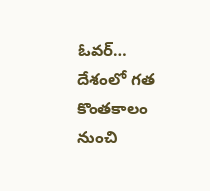ఓవర్…
దేశంలో గత కొంతకాలం నుంచి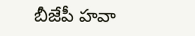బీజేపీ హవా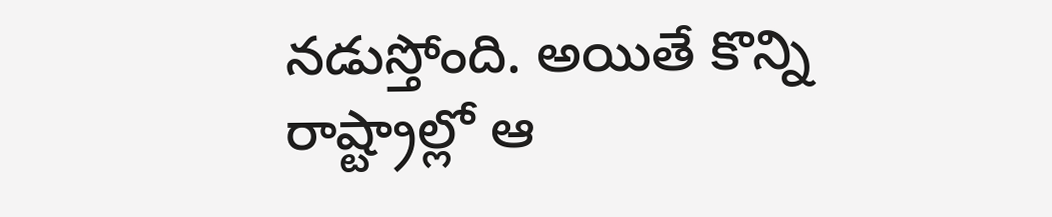నడుస్తోంది. అయితే కొన్ని రాష్ట్రాల్లో ఆ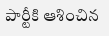పార్టీకి ఆశించిన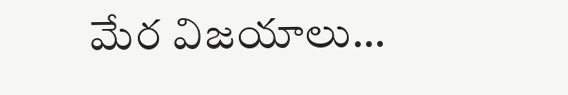మేర విజయాలు…